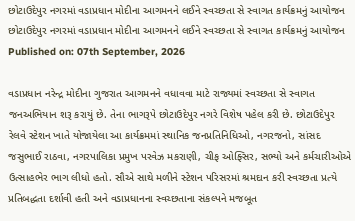છોટાઉદેપુર નગરમાં વડાપ્રધાન મોદીના આગમનને લઈને સ્વચ્છતા સે સ્વાગત કાર્યક્રમનું આયોજન
છોટાઉદેપુર નગરમાં વડાપ્રધાન મોદીના આગમનને લઈને સ્વચ્છતા સે સ્વાગત કાર્યક્રમનું આયોજન
Published on: 07th September, 2026

વડાપ્રધાન નરેન્દ્ર મોદીના ગુજરાત આગમનને વધાવવા માટે રાજ્યમાં સ્વચ્છતા સે સ્વાગત જનઅભિયાન શરૂ કરાયું છે. તેના ભાગરૂપે છોટાઉદેપુર નગરે વિશેષ પહેલ કરી છે. છોટાઉદેપુર રેલવે સ્ટેશન ખાતે યોજાયેલા આ કાર્યક્રમમાં સ્થાનિક જનપ્રતિનિધિઓ, નગરજનો, સાંસદ જસુભાઈ રાઠવા, નગરપાલિકા પ્રમુખ પરવેઝ મકરાણી, ચીફ ઓફ્સિર, સભ્યો અને કર્મચારીઓએ ઉત્સાહભેર ભાગ લીધો હતો. સૌએ સાથે મળીને સ્ટેશન પરિસરમાં શ્રમદાન કરી સ્વચ્છતા પ્રત્યે પ્રતિબદ્ધતા દર્શાવી હતી અને વડાપ્રધાનના સ્વચ્છતાના સંકલ્પને મજબૂત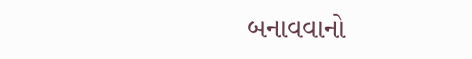બનાવવાનો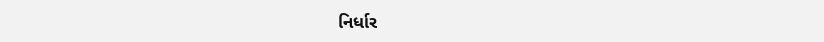નિર્ધાર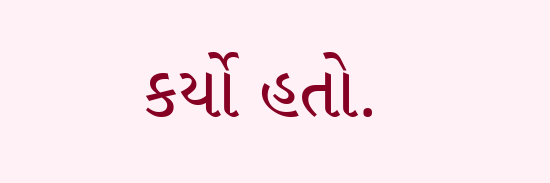કર્યો હતો.